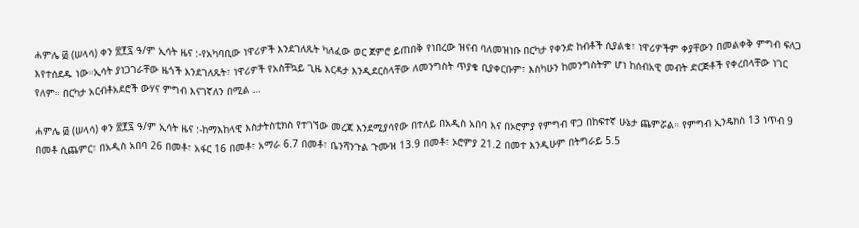ሐምሌ ፴ (ሠላሳ) ቀን ፳፻፯ ዓ/ም ኢሳት ዜና :-የአካባቢው ነዋሪዎች እንደገለጹት ካለፈው ወር ጀምሮ ይጠበቅ የነበረው ዝናብ ባለመዝነቡ በርካታ የቀንድ ከብቶች ሲያልቁ፣ ነዋሪዎችም ቀያቸውን በመልቀቅ ምግብ ፍለጋ እየተሰደዱ ነው።ኢሳት ያነጋገራቸው ዜጎች እንደገለጹት፣ ነዋሪዎች የአስቸኳይ ጊዜ እርዳታ እንዲደርስላቸው ለመንግስት ጥያቄ ቢያቀርቡም፣ እስካሁን ከመንግስትም ሆነ ከሰብአዊ መብት ድርጅቶች የቀረበላቸው ነገር የለም። በርካታ አርብቶአደሮች ውሃና ምግብ እናገኛለን በሚል …

ሐምሌ ፴ (ሠላሳ) ቀን ፳፻፯ ዓ/ም ኢሳት ዜና :-ከማእከላዊ እስታትስቲክስ የተገኘው መረጃ እንደሚያሳየው በተለይ በአዲስ አበባ እና በኦሮምያ የምግብ ዋጋ በከፍተኛ ሁኔታ ጨምሯል። የምግብ ኢንዴክስ 13 ነጥብ 9 በመቶ ሲጨምር፣ በአዲስ አበባ 26 በመቶ፣ አፋር 16 በመቶ፣ አማራ 6.7 በመቶ፣ ቤንሻንጉል ጉሙዝ 13.9 በመቶ፣ ኦሮምያ 21.2 በመተ እንዲሁም በትግራይ 5.5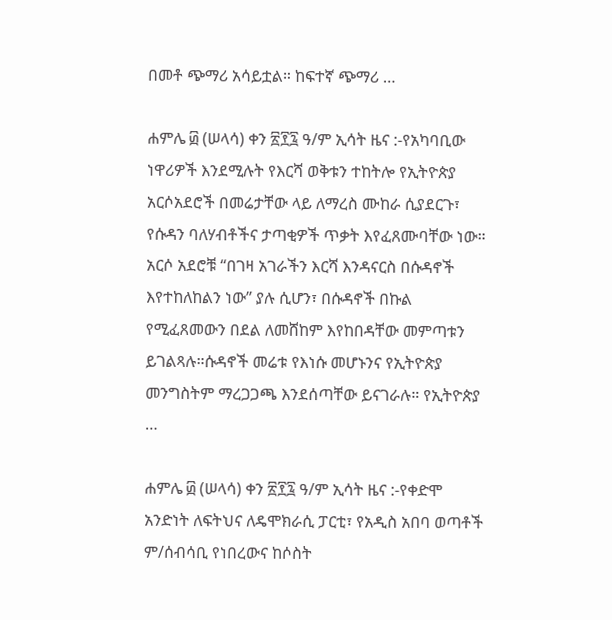በመቶ ጭማሪ አሳይቷል። ከፍተኛ ጭማሪ …

ሐምሌ ፴ (ሠላሳ) ቀን ፳፻፯ ዓ/ም ኢሳት ዜና :-የአካባቢው ነዋሪዎች እንደሚሉት የእርሻ ወቅቱን ተከትሎ የኢትዮጵያ አርሶአደሮች በመሬታቸው ላይ ለማረስ ሙከራ ሲያደርጉ፣ የሱዳን ባለሃብቶችና ታጣቂዎች ጥቃት እየፈጸሙባቸው ነው። አርሶ አደሮቹ “በገዛ አገራችን እርሻ እንዳናርስ በሱዳኖች እየተከለከልን ነው” ያሉ ሲሆን፣ በሱዳኖች በኩል የሚፈጸመውን በደል ለመሸከም እየከበዳቸው መምጣቱን ይገልጻሉ።ሱዳኖች መሬቱ የእነሱ መሆኑንና የኢትዮጵያ መንግስትም ማረጋጋጫ እንደሰጣቸው ይናገራሉ። የኢትዮጵያ …

ሐምሌ ፴ (ሠላሳ) ቀን ፳፻፯ ዓ/ም ኢሳት ዜና :-የቀድሞ አንድነት ለፍትህና ለዴሞክራሲ ፓርቲ፣ የአዲስ አበባ ወጣቶች ም/ሰብሳቢ የነበረውና ከሶስት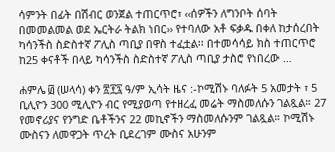ሳምንት በፊት በሽብር ወንጀል ተጠርጥሮ፣ ‹‹ሰዎችን ለግንቦት ሰባት በመመልመል ወደ ኤርትራ ትልክ ነበር›› የተባለው አቶ ፍቃዱ በቀለ ከታሰረበት ካሳንችስ ስድስተኛ ፖሊስ ጣቢያ በዋስ ተፈቷል፡፡ በተመሳሳይ ክስ ተጠርጥሮ ከ25 ቀናቶች በላይ ካሳንችስ ስድስተኛ ፖሊስ ጣቢያ ታስሮ የነበረው …

ሐምሌ ፴ (ሠላሳ) ቀን ፳፻፯ ዓ/ም ኢሳት ዜና :-ኮሚሽኑ ባለፉት 5 አመታት ፣ 5 ቢሊዮን 300 ሚሊዮን ብር የሚያወጣ የተዘረፈ መሬት ማስመለሱን ገልጿል። 27 የመኖሪያና የንግድ ቤቶችንና 22 መኪኖችን ማስመለሱንም ገልጿል። ኮሚሽኑ ሙስናን ለመዋጋት ጥረት ቢደረገም ሙስና አሁንም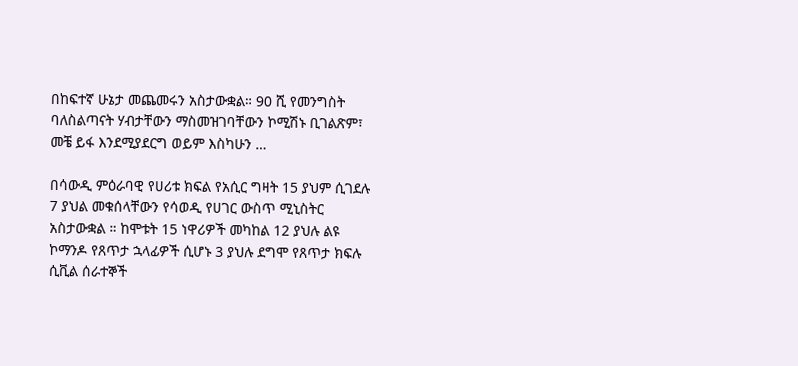በከፍተኛ ሁኔታ መጨመሩን አስታውቋል። 90 ሺ የመንግስት ባለስልጣናት ሃብታቸውን ማስመዝገባቸውን ኮሚሽኑ ቢገልጽም፣ መቼ ይፋ እንደሚያደርግ ወይም እስካሁን …

በሳውዲ ምዕራባዊ የሀሪቱ ክፍል የአሲር ግዛት 15 ያህም ሲገደሉ 7 ያህል መቁሰላቸውን የሳወዲ የሀገር ውስጥ ሚኒስትር አስታውቋል ። ከሞቱት 15 ነዋሪዎች መካከል 12 ያህሉ ልዩ ኮማንዶ የጸጥታ ኋላፊዎች ሲሆኑ 3 ያህሉ ደግሞ የጸጥታ ክፍሉ ሲቪል ሰራተኞች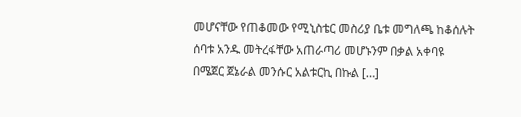መሆናቸው የጠቆመው የሚኒስቴር መስሪያ ቤቱ መግለጫ ከቆሰሉት ሰባቱ አንዱ መትረፋቸው አጠራጣሪ መሆኑንም በቃል አቀባዩ በሜጀር ጀኔራል መንሱር አልቱርኪ በኩል […]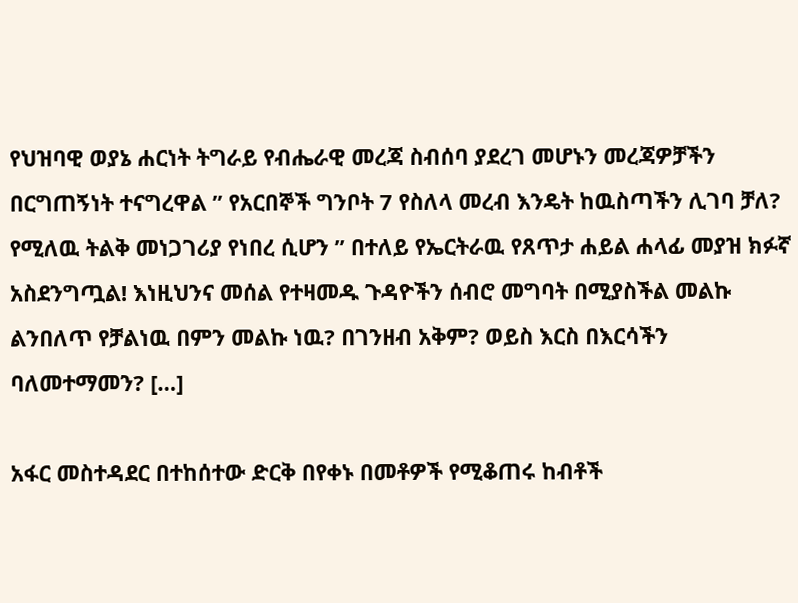የህዝባዊ ወያኔ ሐርነት ትግራይ የብሔራዊ መረጃ ስብሰባ ያደረገ መሆኑን መረጃዎቻችን በርግጠኝነት ተናግረዋል ” የአርበኞች ግንቦት 7 የስለላ መረብ እንዴት ከዉስጣችን ሊገባ ቻለ? የሚለዉ ትልቅ መነጋገሪያ የነበረ ሲሆን ” በተለይ የኤርትራዉ የጸጥታ ሐይል ሐላፊ መያዝ ክፉኛ አስደንግጧል! እነዚህንና መሰል የተዛመዱ ጉዳዮችን ሰብሮ መግባት በሚያስችል መልኩ ልንበለጥ የቻልነዉ በምን መልኩ ነዉ? በገንዘብ አቅም? ወይስ እርስ በእርሳችን ባለመተማመን? […]

አፋር መስተዳደር በተከሰተው ድርቅ በየቀኑ በመቶዎች የሚቆጠሩ ከብቶች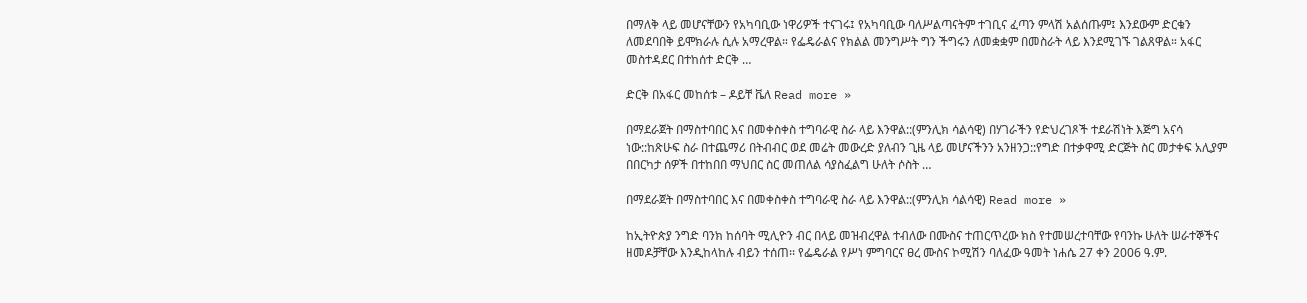በማለቅ ላይ መሆናቸውን የአካባቢው ነዋሪዎች ተናገሩ፤ የአካባቢው ባለሥልጣናትም ተገቢና ፈጣን ምላሽ አልሰጡም፤ እንደውም ድርቁን ለመደባበቅ ይሞክራሉ ሲሉ አማረዋል። የፌዴራልና የክልል መንግሥት ግን ችግሩን ለመቋቋም በመስራት ላይ እንደሚገኙ ገልጸዋል። አፋር መስተዳደር በተከሰተ ድርቅ …

ድርቅ በአፋር መከሰቱ – ዶይቸ ቬለ Read more »

በማደራጀት በማስተባበር እና በመቀስቀስ ተግባራዊ ስራ ላይ እንዋል::(ምንሊክ ሳልሳዊ) በሃገራችን የድህረገጾች ተደራሽነት እጅግ አናሳ ነው::ከጽሁፍ ስራ በተጨማሪ በትብብር ወደ መሬት መውረድ ያለብን ጊዜ ላይ መሆናችንን አንዘንጋ::የግድ በተቃዋሚ ድርጅት ስር መታቀፍ አሊያም በበርካታ ሰዎች በተከበበ ማህበር ስር መጠለል ሳያስፈልግ ሁለት ሶስት …

በማደራጀት በማስተባበር እና በመቀስቀስ ተግባራዊ ስራ ላይ እንዋል::(ምንሊክ ሳልሳዊ) Read more »

ከኢትዮጵያ ንግድ ባንክ ከሰባት ሚሊዮን ብር በላይ መዝብረዋል ተብለው በሙስና ተጠርጥረው ክስ የተመሠረተባቸው የባንኩ ሁለት ሠራተኞችና ዘመዶቻቸው እንዲከላከሉ ብይን ተሰጠ፡፡ የፌዴራል የሥነ ምግባርና ፀረ ሙስና ኮሚሽን ባለፈው ዓመት ነሐሴ 27 ቀን 2006 ዓ.ም.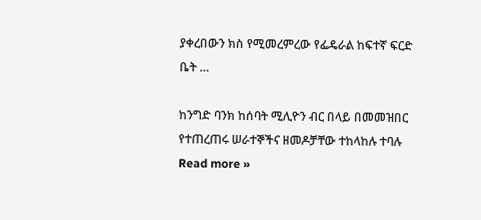ያቀረበውን ክስ የሚመረምረው የፌዴራል ከፍተኛ ፍርድ ቤት …

ከንግድ ባንክ ከሰባት ሚሊዮን ብር በላይ በመመዝበር የተጠረጠሩ ሠራተኞችና ዘመዶቻቸው ተከላከሉ ተባሉ Read more »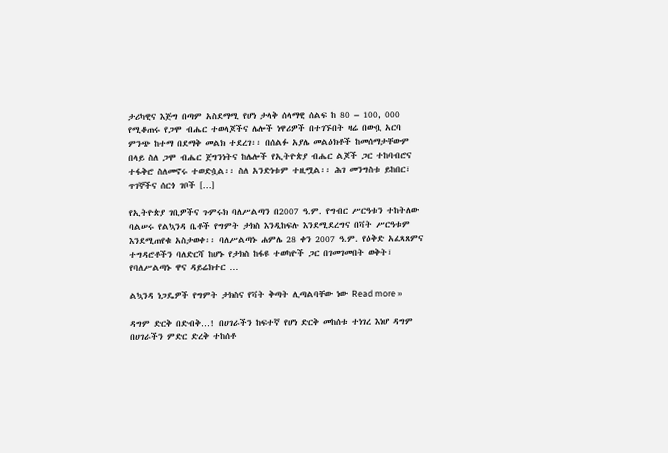ታሪካዊና እጅግ በጣም አስደማሚ የሆነ ታላቅ ሰላማዊ ሰልፍ ከ 80 – 100, 000 የሚቆጠሩ የጋሞ ብሔር ተወላጆችና ሌሎች ነዋሪዎች በተገኙበት ዛሬ በውቧ አርባ ምንጭ ከተማ በደማቅ መልክ ተደረገ፡፡ በሰልፉ አያሌ መልዕክቶች ከመሰማታቸውም በላይ ስለ ጋሞ ብሔር ጀግንነትና ከሌሎች የኢትዮጵያ ብሔር ልጆች ጋር ተከባብሮና ተፋቅሮ ስለመኖሩ ተወድሷል፡፡ ስለ አንድነቱም ተዚሟል፡፡ ሕገ መንግስቱ ይከበር፣ ጥገኞችና ሰርጎ ገቦች […]

የኢትዮጵያ ገቢዎችና ጉምሩክ ባለሥልጣን በ2007 ዓ.ም. የግብር ሥርዓቱን ተከትለው ባልሠሩ የልኳንዳ ቤቶች የግምት ታክስ እንዲከፍሉ እንደሚደረግና በቫት ሥርዓቱም እንደሚጠየቁ አስታወቀ፡፡ ባለሥልጣኑ ሐምሌ 28 ቀን 2007 ዓ.ም. የዕቅድ አፈጻጸምና ተግዳሮቶችን ባለድርሻ ከሆኑ የታክስ ከፋዩ ተወካዮች ጋር በገመገመበት ወቅት፣ የባለሥልጣኑ ዋና ዳይሬክተር …

ልኳንዳ ነጋዴዎች የግምት ታክስና የቫት ቅጣት ሊጣልባቸው ነው Read more »

ዳግም ድርቅ በድብቅ…! በሀገራችን ከፍተኛ የሆነ ድርቅ መከሰቱ ተነገረ እነሆ ዳግም በሀገራችን ምድር ድረቅ ተከሰቶ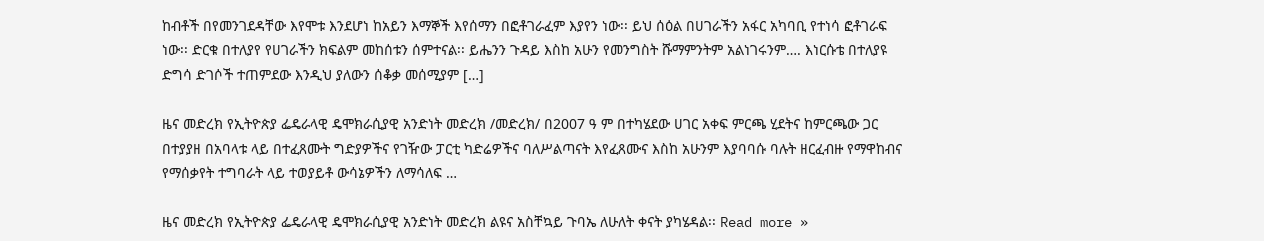ከብቶች በየመንገደዳቸው እየሞቱ እንደሆነ ከአይን እማኞች እየሰማን በፎቶገራፈም እያየን ነው፡፡ ይህ ሰዕል በሀገራችን አፋር አካባቢ የተነሳ ፎቶገራፍ ነው፡፡ ድርቁ በተለያየ የሀገራችን ክፍልም መከሰቱን ሰምተናል፡፡ ይሔንን ጉዳይ እስከ አሁን የመንግስት ሹማምንትም አልነገሩንም…. እነርሱቴ በተለያዩ ድግሳ ድገሶች ተጠምደው እንዲህ ያለውን ሰቆቃ መሰሚያም […]

ዜና መድረክ የኢትዮጵያ ፌዴራላዊ ዴሞክራሲያዊ አንድነት መድረክ /መድረክ/ በ2007 ዓ ም በተካሄደው ሀገር አቀፍ ምርጫ ሂደትና ከምርጫው ጋር በተያያዘ በአባላቱ ላይ በተፈጸሙት ግድያዎችና የገዥው ፓርቲ ካድሬዎችና ባለሥልጣናት እየፈጸሙና እስከ አሁንም እያባባሱ ባሉት ዘርፈብዙ የማዋከብና የማሰቃየት ተግባራት ላይ ተወያይቶ ውሳኔዎችን ለማሳለፍ …

ዜና መድረክ የኢትዮጵያ ፌዴራላዊ ዴሞክራሲያዊ አንድነት መድረክ ልዩና አስቸኳይ ጉባኤ ለሁለት ቀናት ያካሄዳል፡፡ Read more »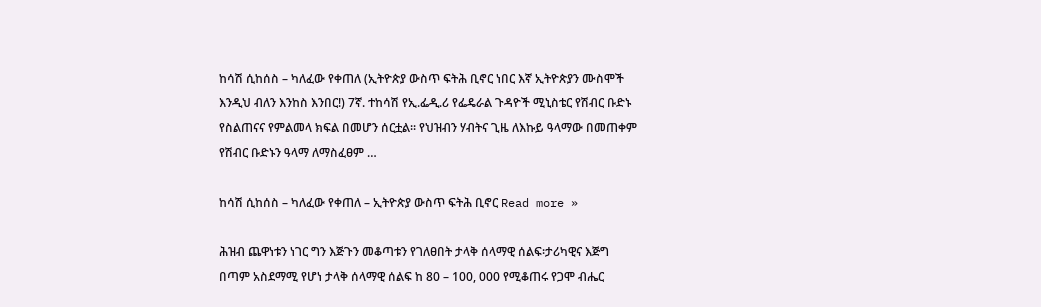ከሳሽ ሲከሰስ – ካለፈው የቀጠለ (ኢትዮጵያ ውስጥ ፍትሕ ቢኖር ነበር እኛ ኢትዮጵያን ሙስሞች እንዲህ ብለን እንከስ እንበር!) 7ኛ. ተከሳሽ የኢ.ፌዲ.ሪ የፌዴራል ጉዳዮች ሚኒስቴር የሽብር ቡድኑ የስልጠናና የምልመላ ክፍል በመሆን ሰርቷል፡፡ የህዝብን ሃብትና ጊዜ ለእኩይ ዓላማው በመጠቀም የሽብር ቡድኑን ዓላማ ለማስፈፀም …

ከሳሽ ሲከሰስ – ካለፈው የቀጠለ – ኢትዮጵያ ውስጥ ፍትሕ ቢኖር Read more »

ሕዝብ ጨዋነቱን ነገር ግን እጅጉን መቆጣቱን የገለፀበት ታላቅ ሰላማዊ ሰልፍ፡ታሪካዊና እጅግ በጣም አስደማሚ የሆነ ታላቅ ሰላማዊ ሰልፍ ከ 80 – 100, 000 የሚቆጠሩ የጋሞ ብሔር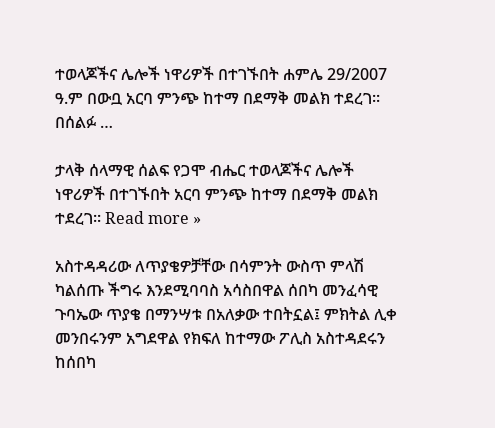ተወላጆችና ሌሎች ነዋሪዎች በተገኙበት ሐምሌ 29/2007 ዓ.ም በውቧ አርባ ምንጭ ከተማ በደማቅ መልክ ተደረገ፡፡ በሰልፉ …

ታላቅ ሰላማዊ ሰልፍ የጋሞ ብሔር ተወላጆችና ሌሎች ነዋሪዎች በተገኙበት አርባ ምንጭ ከተማ በደማቅ መልክ ተደረገ፡፡ Read more »

አስተዳዳሪው ለጥያቄዎቻቸው በሳምንት ውስጥ ምላሽ ካልሰጡ ችግሩ እንደሚባባስ አሳስበዋል ሰበካ መንፈሳዊ ጉባኤው ጥያቄ በማንሣቱ በአለቃው ተበትኗል፤ ምክትል ሊቀ መንበሩንም አግደዋል የክፍለ ከተማው ፖሊስ አስተዳደሩን ከሰበካ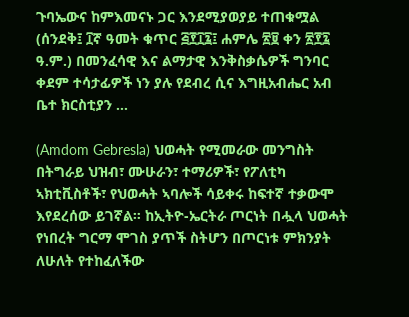ጉባኤውና ከምእመናኑ ጋር እንደሚያወያይ ተጠቁሟል (ሰንደቅ፤ ፲ኛ ዓመት ቁጥር ፭፻፲፯፤ ሐምሌ ፳፱ ቀን ፳፻፯ ዓ.ም.) በመንፈሳዊ እና ልማታዊ እንቅስቃሴዎች ግንባር ቀደም ተሳታፊዎች ነን ያሉ የደብረ ሲና እግዚአብሔር አብ ቤተ ክርስቲያን …

(Amdom Gebresla) ህወሓት የሚመራው መንግስት በትግራይ ህዝብ፣ ሙሁራን፣ ተማሪዎች፣ የፖለቲካ ኣክቲቪስቶች፣ የህወሓት ኣባሎች ሳይቀሩ ከፍተኛ ተቃውሞ እየደረሰው ይገኛል። ከኢትዮ-ኤርትራ ጦርነት በሗላ ህወሓት የነበረት ግርማ ሞገስ ያጥች ስትሆን በጦርነቱ ምክንያት ለሁለት የተከፈለችው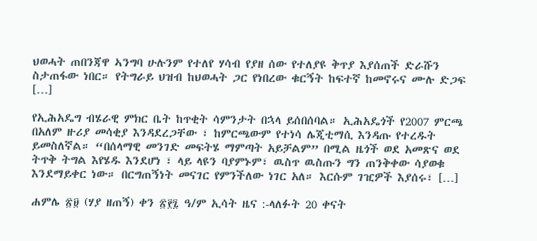ህወሓት ጠበንጃዋ ኣንግባ ሁሉንም የተለየ ሃሳብ የያዘ ሰው የተለያዩ ቅጥያ እያሰጠች ድራሹን ስታጠፋው ነበር። የትግራይ ህዝብ ከህወሓት ጋር የነበረው ቁርኝት ከፍተኛ ከመኖሩና ሙሉ ድጋፍ […]

የኢሕአዴግ ብሄራዊ ምክር ቤት ከጥቂት ሳምንታት በኋላ ይሰበሰባል። ኢሕአዴጎች የ2007 ምርጫ በአለም ዙሪያ መሳቂያ እንዳደረጋቸው ፣ ከምርጫውም የተነሳ ሌጂቲማሲ እንዳጡ የተረዱት ይመስለኛል። “በሰላማዊ መንገድ መፍትሄ ማምጣት አይቻልም” በሚል ዜጎች ወደ አመጽና ወደ ትጥቅ ትግል እየሄዱ እንደሆነ ፣ ላይ ላዩን ባያምኑም፣ ዉስጥ ዉስጡን ግን ጠንቅቀው ሳያወቁ እንደማይቀር ነው። በርግጠኝነት መናገር የምንችለው ነገር አለ። እርሱም ገዢዎች እያሰሩ፣ […]

ሐምሌ ፳፱ (ሃያ ዘጠኝ) ቀን ፳፻፯ ዓ/ም ኢሳት ዜና :-ላለፉት 20 ቀናት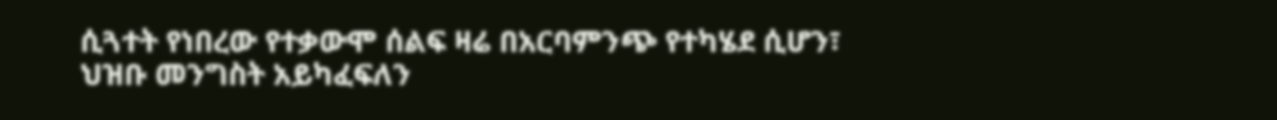ሲጓተት የነበረው የተቃውሞ ሰልፍ ዛሬ በአርባምንጭ የተካሄደ ሲሆን፣ ህዝቡ መንግስት አይካፈፍለን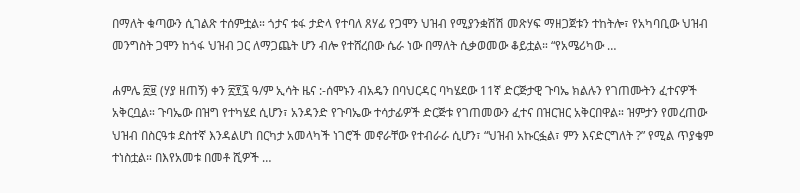በማለት ቁጣውን ሲገልጽ ተሰምቷል። ጎታና ቱፋ ታድላ የተባለ ጸሃፊ የጋሞን ህዝብ የሚያንቋሽሽ መጽሃፍ ማዘጋጀቱን ተከትሎ፣ የአካባቢው ህዝብ መንግስት ጋሞን ከጎፋ ህዝብ ጋር ለማጋጨት ሆን ብሎ የተሸረበው ሴራ ነው በማለት ሲቃወመው ቆይቷል። “የአሜሪካው …

ሐምሌ ፳፱ (ሃያ ዘጠኝ) ቀን ፳፻፯ ዓ/ም ኢሳት ዜና :-ሰሞኑን ብአዴን በባህርዳር ባካሄደው 11ኛ ድርጅታዊ ጉባኤ ክልሉን የገጠሙትን ፈተናዎች አቅርቧል። ጉባኤው በዝግ የተካሄደ ሲሆን፣ አንዳንድ የጉባኤው ተሳታፊዎች ድርጅቱ የገጠመውን ፈተና በዝርዝር አቅርበዋል። ዝምታን የመረጠው ህዝብ በስርዓቱ ደስተኛ እንዳልሆነ በርካታ አመላካች ነገሮች መኖራቸው የተብራራ ሲሆን፣ “ህዝብ አኩርፏል፣ ምን እናድርግለት ?” የሚል ጥያቄም ተነስቷል። በእየአመቱ በመቶ ሺዎች …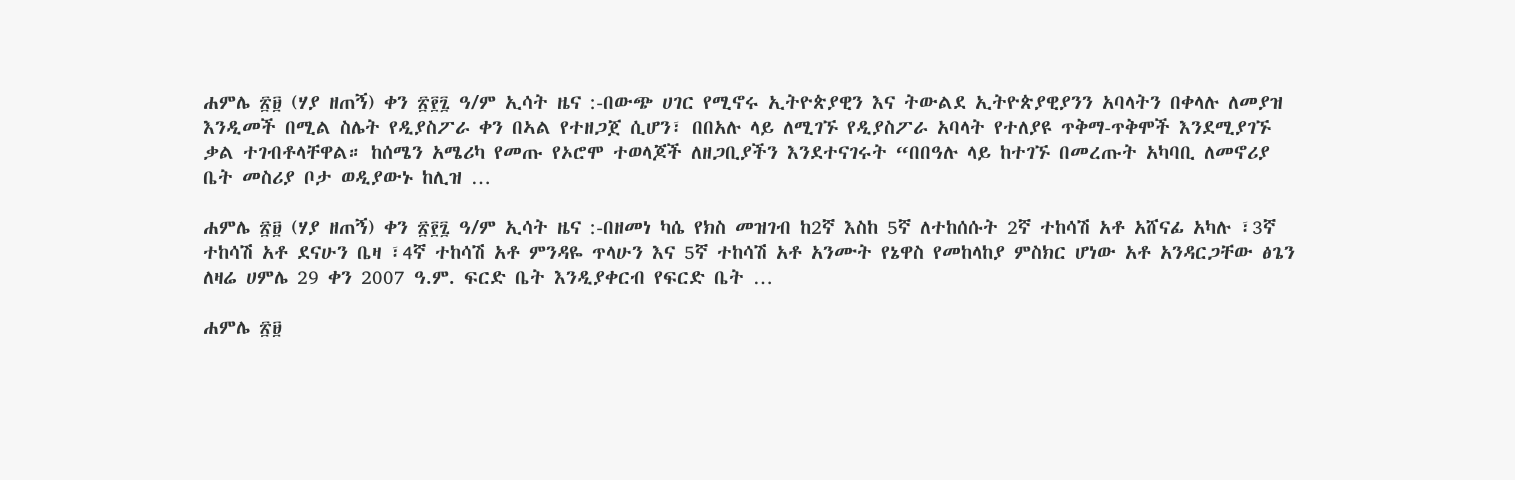ሐምሌ ፳፱ (ሃያ ዘጠኝ) ቀን ፳፻፯ ዓ/ም ኢሳት ዜና :-በውጭ ሀገር የሚኖሩ ኢትዮጵያዊን እና ትውልደ ኢትዮጵያዊያንን አባላትን በቀላሉ ለመያዝ እንዲመች በሚል ስሌት የዲያስፖራ ቀን በኣል የተዘጋጀ ሲሆን፣ በበአሉ ላይ ለሚገኙ የዲያስፖራ አባላት የተለያዩ ጥቅማ-ጥቅሞች እንደሚያገኙ ቃል ተገብቶላቸዋል። ከሰሜን አሜሪካ የመጡ የኦሮሞ ተወላጆች ለዘጋቢያችን እንደተናገሩት “በበዓሉ ላይ ከተገኙ በመረጡት አካባቢ ለመኖሪያ ቤት መስሪያ ቦታ ወዲያውኑ ከሊዝ …

ሐምሌ ፳፱ (ሃያ ዘጠኝ) ቀን ፳፻፯ ዓ/ም ኢሳት ዜና :-በዘመነ ካሴ የክስ መዝገብ ከ2ኛ እስከ 5ኛ ለተከሰሱት 2ኛ ተከሳሽ አቶ አሸናፊ አካሉ ፣3ኛ ተከሳሽ አቶ ደናሁን ቤዛ ፣4ኛ ተከሳሽ አቶ ምንዳዬ ጥላሁን እና 5ኛ ተከሳሽ አቶ አንሙት የኔዋስ የመከላከያ ምስክር ሆነው አቶ አንዳርጋቸው ፅጌን ለዛሬ ሀምሌ 29 ቀን 2007 ዓ.ም. ፍርድ ቤት እንዲያቀርብ የፍርድ ቤት …

ሐምሌ ፳፱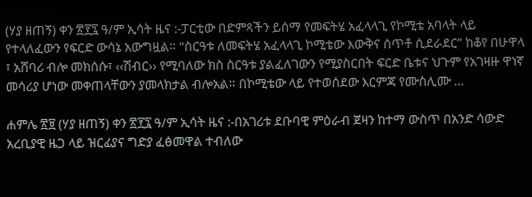(ሃያ ዘጠኝ) ቀን ፳፻፯ ዓ/ም ኢሳት ዜና :-ፓርቲው በድምጻችን ይሰማ የመፍትሄ አፈላላጊ የኮሚቴ አባላት ላይ የተላለፈውን የፍርድ ውሳኔ አውግዟል። “ስርዓቱ ለመፍትሄ አፈላላጊ ኮሚቴው እውቅና ሰጥቶ ሲደራደር” ከቆየ በሁዋላ ፣ አሸባሪ ብሎ መክሰሱ፣ ‹‹ሽብር›› የሚባለው ክስ ስርዓቱ ያልፈለገውን የሚያስርበት ፍርድ ቤቱና ህጉም የአገዛዙ ዋነኛ መሳሪያ ሆነው መቀጠላቸውን ያመላክታል ብሎአል። በኮሚቴው ላይ የተወሰደው እርምጃ የሙስሊሙ …

ሐምሌ ፳፱ (ሃያ ዘጠኝ) ቀን ፳፻፯ ዓ/ም ኢሳት ዜና :-በአገሪቱ ደቡባዊ ምዕራብ ጀዛን ከተማ ውስጥ በአንድ ሳውድ አረቢያዊ ዜጋ ላይ ዝርፊያና ግድያ ፈፅመዋል ተብለው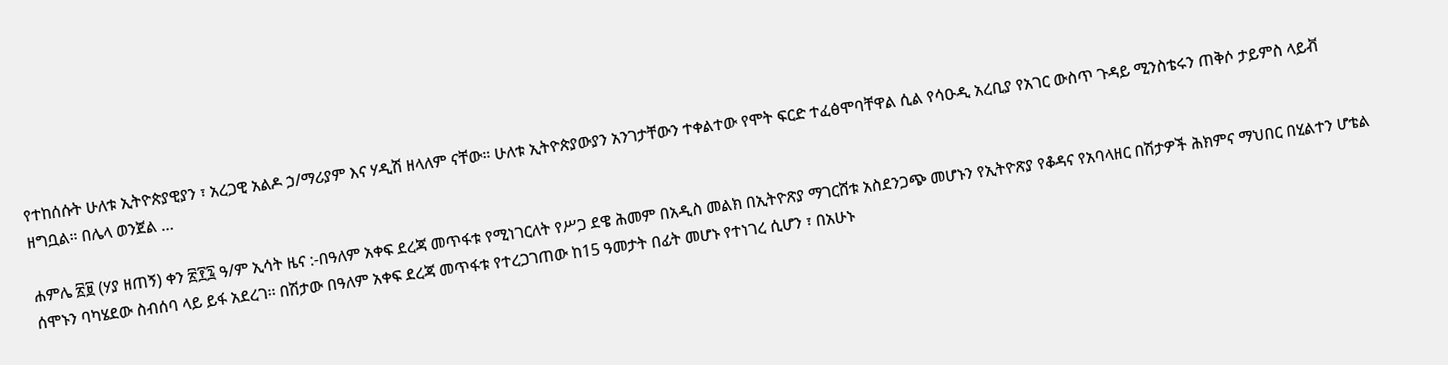የተከሰሱት ሁለቱ ኢትዮጵያዊያን ፣ አረጋዊ አልዶ ኃ/ማሪያም እና ሃዲሽ ዘላለም ናቸው። ሁለቱ ኢትዮጵያውያን አንገታቸውን ተቀልተው የሞት ፍርድ ተፈፅሞባቸዋል ሲል የሳዑዲ አረቢያ የአገር ውስጥ ጉዳይ ሚንስቴሩን ጠቅሶ ታይምስ ላይቭ ዘግቧል። በሌላ ወንጀል …

ሐምሌ ፳፱ (ሃያ ዘጠኝ) ቀን ፳፻፯ ዓ/ም ኢሳት ዜና :-በዓለም አቀፍ ደረጃ መጥፋቱ የሚነገርለት የሥጋ ደዌ ሕመም በአዲስ መልክ በኢትዮጽያ ማገርሸቱ አስደንጋጭ መሆኑን የኢትዮጽያ የቆዳና የአባላዘር በሽታዎች ሕክምና ማህበር በሂልተን ሆቴል ሰሞኑን ባካሄደው ስብሰባ ላይ ይፋ አደረገ፡፡ በሽታው በዓለም አቀፍ ደረጃ መጥፋቱ የተረጋገጠው ከ15 ዓመታት በፊት መሆኑ የተነገረ ሲሆን ፣ በአሁኑ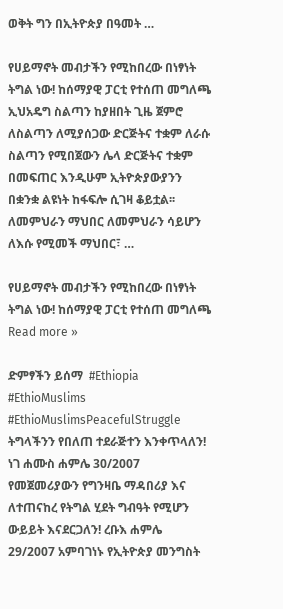ወቅት ግን በኢትዮጵያ በዓመት …

የሀይማኖት መብታችን የሚከበረው በነፃነት ትግል ነው! ከሰማያዊ ፓርቲ የተሰጠ መግለጫ ኢህአዴግ ስልጣን ከያዘበት ጊዜ ጀምሮ ለስልጣን ለሚያሰጋው ድርጅትና ተቋም ለራሱ ስልጣን የሚበጀውን ሌላ ድርጅትና ተቋም በመፍጠር እንዲሁም ኢትዮጵያውያንን በቋንቋ ልዩነት ከፋፍሎ ሲገዛ ቆይቷል፡፡ ለመምህራን ማህበር ለመምህራን ሳይሆን ለእሱ የሚመች ማህበር፣ …

የሀይማኖት መብታችን የሚከበረው በነፃነት ትግል ነው! ከሰማያዊ ፓርቲ የተሰጠ መግለጫ Read more »

ድምፃችን ይሰማ  #Ethiopia #EthioMuslims #EthioMuslimsPeacefulStruggle ትግላችንን የበለጠ ተደራጅተን እንቀጥላለን! ነገ ሐሙስ ሐምሌ 30/2007 የመጀመሪያውን የግንዛቤ ማዳበሪያ እና ለተጠናከረ የትግል ሂደት ግብዓት የሚሆን ውይይት እናደርጋለን! ረቡእ ሐምሌ 29/2007 አምባገነኑ የኢትዮጵያ መንግስት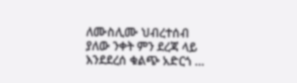ለሙስሊሙ ህብረተሰብ ያለው ንቀት ምን ደረጃ ላይ እንደደረሰ ቁልጭ አድርጎ …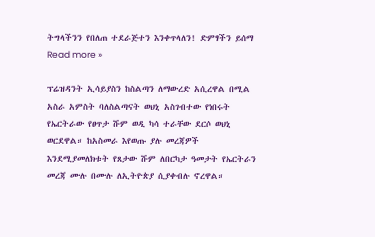ትግላችንን የበለጠ ተደራጅተን እንቀጥላለን! ድምፃችን ይሰማ Read more »

ፕሬዝዳንት ኢሳይያስን ከስልጣን ለማውረድ አሲረዋል በሚል አስራ አምስት ባለስልጣናት ወህኒ አስገብተው የነበሩት የኤርትራው የፀጥታ ሹም ወዲ ካሳ ተራቸው ደርሶ ወህኒ ወርደዋል። ከአስመራ እየወጡ ያሉ መረጃዎች እንደሚያመለክቱት የጸታው ሹም ለበርካታ ዓመታት የኤርትራን መረጃ ሙሉ በሙሉ ለኢትዮጵያ ሲያቀብሉ ኖረዋል።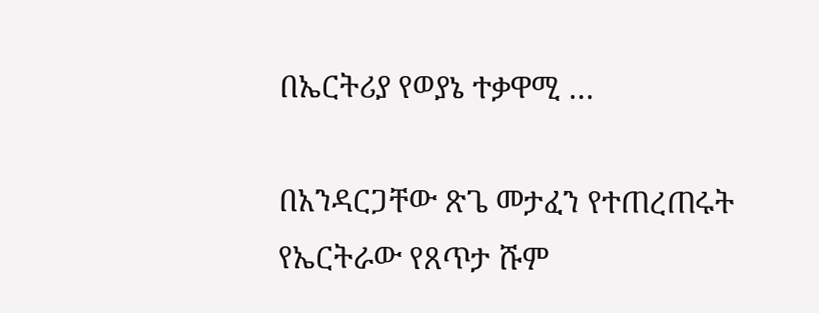በኤርትሪያ የወያኔ ተቃዋሚ …

በአንዳርጋቸው ጽጌ መታፈን የተጠረጠሩት የኤርትራው የጸጥታ ሹም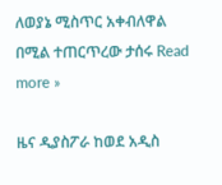ለወያኔ ሚስጥር አቀብለዋል በሚል ተጠርጥረው ታሰሩ Read more »

ዜና ዲያስፖራ ከወደ አዲስ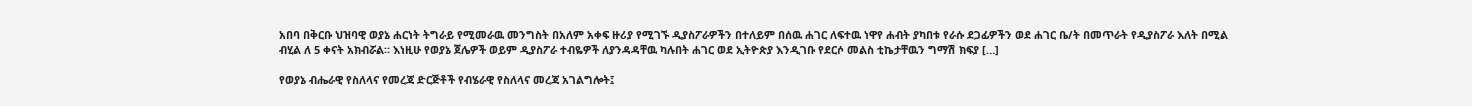አበባ በቅርቡ ህዝባዊ ወያኔ ሐርነት ትግራይ የሚመራዉ መንግስት በአለም አቀፍ ዙሪያ የሚገኙ ዲያስፖራዎችን በተለይም በሰዉ ሐገር ለፍተዉ ነዋየ ሐብት ያካበቱ የራሱ ደጋፊዎችን ወደ ሐገር ቤ/ት በመጥራት የዲያስፖራ እለት በሚል ብሂል ለ 5 ቀናት አክብሯል። እነዚሁ የወያኔ ጀሌዎች ወይም ዲያስፖራ ተብዬዎች ለያንዳዳቸዉ ካሉበት ሐገር ወደ ኢትዮጵያ እንዲገቡ የደርሶ መልስ ቲኬታቸዉን ግማሽ ክፍያ […]

የወያኔ ብሔራዊ የስለላና የመረጃ ድርጅቶች የብሄራዊ የስለላና መረጃ አገልግሎት፤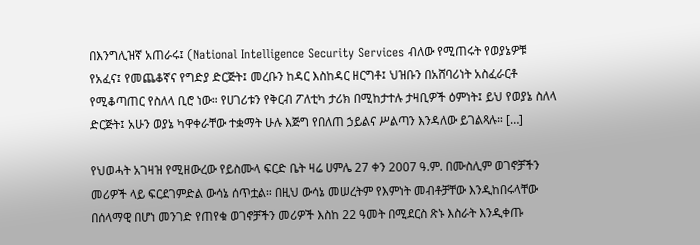በእንግሊዝኛ አጠራሩ፤ (National Intelligence Security Services ብለው የሚጠሩት የወያኔዎቹ የአፈና፤ የመጨቆኛና የግድያ ድርጅት፤ መረቡን ከዳር እስከዳር ዘርግቶ፤ ህዝቡን በአሸባሪነት አስፈራርቶ የሚቆጣጠር የስለላ ቢሮ ነው። የሀገሪቱን የቅርብ ፖለቲካ ታሪክ በሚከታተሉ ታዛቢዎች ዕምነት፤ ይህ የወያኔ ስለላ ድርጅት፤ አሁን ወያኔ ካዋቀራቸው ተቋማት ሁሉ እጅግ የበለጠ ኃይልና ሥልጣን እንዳለው ይገልጻሉ። […]

የህወሓት አገዛዝ የሚዘውረው የይስሙላ ፍርድ ቤት ዛሬ ሀምሌ 27 ቀን 2007 ዓ.ም. በሙስሊም ወገኖቻችን መሪዎች ላይ ፍርደገምድል ውሳኔ ሰጥቷል። በዚህ ውሳኔ መሠረትም የእምነት መብቶቻቸው እንዲከበሩላቸው በሰላማዊ በሆነ መንገድ የጠየቁ ወገኖቻችን መሪዎች እስከ 22 ዓመት በሚደርስ ጽኑ እስራት እንዲቀጡ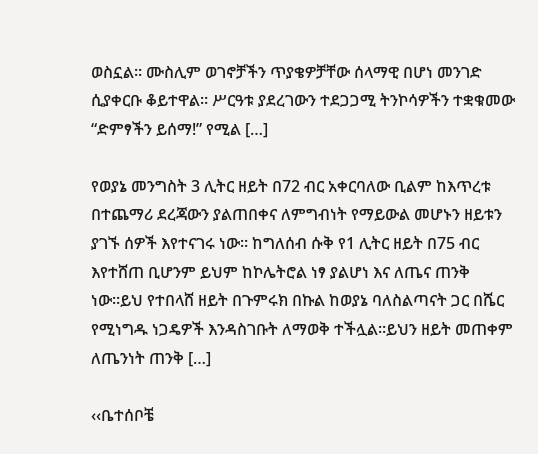ወስኗል። ሙስሊም ወገኖቻችን ጥያቄዎቻቸው ሰላማዊ በሆነ መንገድ ሲያቀርቡ ቆይተዋል። ሥርዓቱ ያደረገውን ተደጋጋሚ ትንኮሳዎችን ተቋቁመው “ድምፃችን ይሰማ!” የሚል […]

የወያኔ መንግስት 3 ሊትር ዘይት በ72 ብር አቀርባለው ቢልም ከእጥረቱ በተጨማሪ ደረጃውን ያልጠበቀና ለምግብነት የማይውል መሆኑን ዘይቱን ያገኙ ሰዎች እየተናገሩ ነው። ከግለሰብ ሱቅ የ1 ሊትር ዘይት በ75 ብር እየተሸጠ ቢሆንም ይህም ከኮሌትሮል ነፃ ያልሆነ እና ለጤና ጠንቅ ነው።ይህ የተበላሸ ዘይት በጉምሩክ በኩል ከወያኔ ባለስልጣናት ጋር በሼር የሚነግዱ ነጋዴዎች እንዳስገቡት ለማወቅ ተችሏል።ይህን ዘይት መጠቀም ለጤንነት ጠንቅ […]

‹‹ቤተሰቦቼ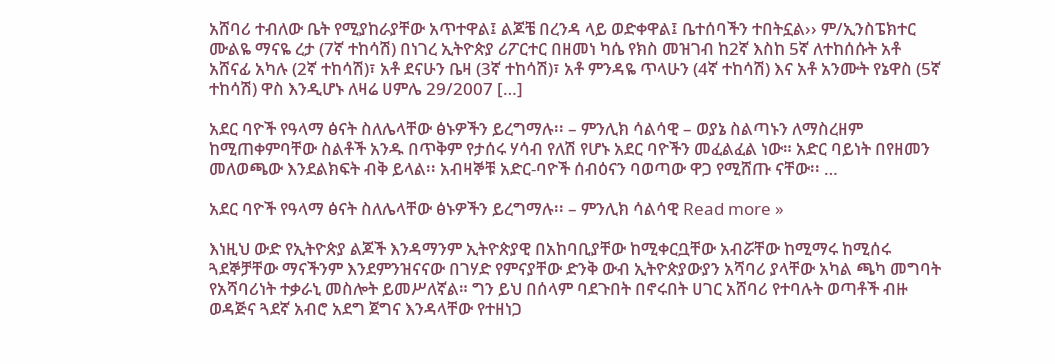አሸባሪ ተብለው ቤት የሚያከራያቸው አጥተዋል፤ ልጆቼ በረንዳ ላይ ወድቀዋል፤ ቤተሰባችን ተበትኗል›› ም/ኢንስፔክተር ሙልዬ ማናዬ ረታ (7ኛ ተከሳሽ) በነገረ ኢትዮጵያ ሪፖርተር በዘመነ ካሴ የክስ መዝገብ ከ2ኛ እስከ 5ኛ ለተከሰሱት አቶ አሸናፊ አካሉ (2ኛ ተከሳሽ)፣ አቶ ደናሁን ቤዛ (3ኛ ተከሳሽ)፣ አቶ ምንዳዬ ጥላሁን (4ኛ ተከሳሽ) እና አቶ አንሙት የኔዋስ (5ኛ ተከሳሽ) ዋስ እንዲሆኑ ለዛሬ ሀምሌ 29/2007 […]

አደር ባዮች የዓላማ ፅናት ስለሌላቸው ፅኑዎችን ይረግማሉ፡፡ – ምንሊክ ሳልሳዊ – ወያኔ ስልጣኑን ለማስረዘም ከሚጠቀምባቸው ስልቶች አንዱ በጥቅም የታሰሩ ሃሳብ የለሽ የሆኑ አደር ባዮችን መፈልፈል ነው። አድር ባይነት በየዘመን መለወጫው እንደልክፍት ብቅ ይላል፡፡ አብዛኞቹ አድር-ባዮች ሰብዕናን ባወጣው ዋጋ የሚሸጡ ናቸው፡፡ …

አደር ባዮች የዓላማ ፅናት ስለሌላቸው ፅኑዎችን ይረግማሉ፡፡ – ምንሊክ ሳልሳዊ Read more »

እነዚህ ውድ የኢትዮጵያ ልጆች እንዳማንም ኢትዮጵያዊ በአከባቢያቸው ከሚቀርቧቸው አብሯቸው ከሚማሩ ከሚሰሩ ጓደኞቻቸው ማናችንም እንደምንዝናናው በገሃድ የምናያቸው ድንቅ ውብ ኢትዮጵያውያን አሻባሪ ያላቸው አካል ጫካ መግባት የአሻባሪነት ተቃራኒ መስሎት ይመሥለኛል። ግን ይህ በሰላም ባደጉበት በኖሩበት ሀገር አሸባሪ የተባሉት ወጣቶች ብዙ ወዳጅና ጓደኛ አብሮ አደግ ጀግና እንዳላቸው የተዘነጋ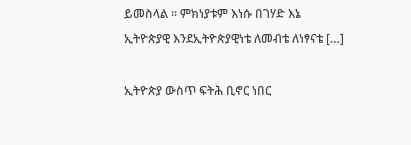ይመስላል ። ምክነያቱም እነሱ በገሃድ እኔ ኢትዮጵያዊ እንደኢትዮጵያዊነቴ ለመብቴ ለነፃናቴ […]

ኢትዮጵያ ውስጥ ፍትሕ ቢኖር ነበር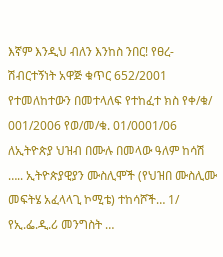እኛም እንዲህ ብለን እንከስ ንበር! የፀረ-ሽብርተኝነት አዋጅ ቁጥር 652/2001 የተመለከተውን በመተላለፍ የተከፈተ ክስ የቀ/ቁ/ 001/2006 የወ/መ/ቁ. 01/0001/06 ለኢትዮጵያ ህዝብ በሙሉ በመላው ዓለም ከሳሽ ….. ኢትዮጵያዊያን ሙስሊሞች (የህዝበ ሙስሊሙ መፍትሄ አፈላላጊ ኮሚቴ) ተከሳሾች… 1/ የኢ.ፌ.ዲ.ሪ መንግስት …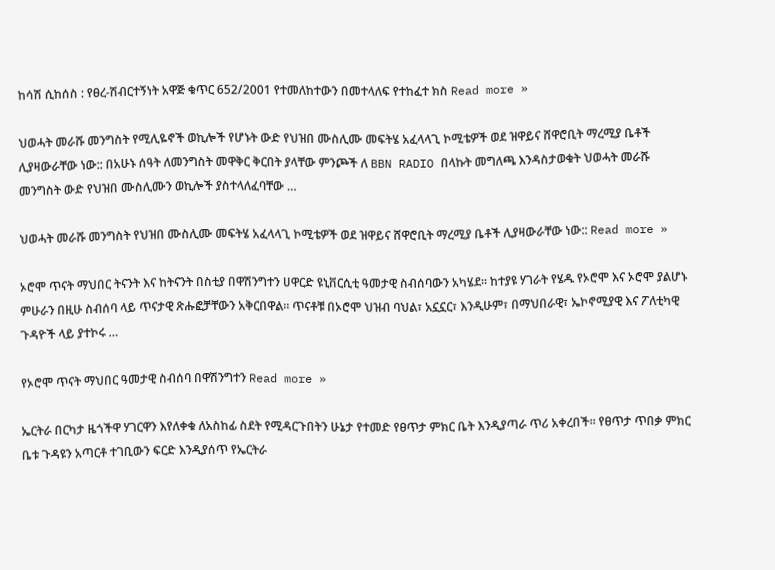ከሳሽ ሲከሰስ : የፀረ-ሽብርተኝነት አዋጅ ቁጥር 652/2001 የተመለከተውን በመተላለፍ የተከፈተ ክስ Read more »

ህወሓት መራሹ መንግስት የሚሊዬኖች ወኪሎች የሆኑት ውድ የህዝበ ሙስሊሙ መፍትሄ አፈላላጊ ኮሚቴዎች ወደ ዝዋይና ሸዋሮቢት ማረሚያ ቤቶች ሊያዛውራቸው ነው:: በአሁኑ ሰዓት ለመንግስት መዋቅር ቅርበት ያላቸው ምንጮች ለ BBN RADIO በላኩት መግለጫ እንዳስታወቁት ህወሓት መራሹ መንግስት ውድ የህዝበ ሙስሊሙን ወኪሎች ያስተላለፈባቸው …

ህወሓት መራሹ መንግስት የህዝበ ሙስሊሙ መፍትሄ አፈላላጊ ኮሚቴዎች ወደ ዝዋይና ሸዋሮቢት ማረሚያ ቤቶች ሊያዛውራቸው ነው:: Read more »

ኦሮሞ ጥናት ማህበር ትናንት እና ከትናንት በስቲያ በዋሽንግተን ሀዋርድ ዩኒቨርሲቲ ዓመታዊ ስብሰባውን አካሄደ። ከተያዩ ሃገራት የሄዱ የኦሮሞ እና ኦሮሞ ያልሆኑ ምሁራን በዚሁ ስብሰባ ላይ ጥናታዊ ጽሑፎቻቸውን አቅርበዋል። ጥናቶቹ በኦሮሞ ህዝብ ባህል፣ አኗኗር፣ እንዲሁም፣ በማህበራዊ፣ ኤኮኖሚያዊ እና ፖለቲካዊ ጉዳዮች ላይ ያተኮሩ …

የኦሮሞ ጥናት ማህበር ዓመታዊ ስብሰባ በዋሽንግተን Read more »

ኤርትራ በርካታ ዜጎችዋ ሃገርዋን እየለቀቁ ለአስከፊ ስደት የሚዳርጉበትን ሁኔታ የተመድ የፀጥታ ምክር ቤት እንዲያጣራ ጥሪ አቀረበች። የፀጥታ ጥበቃ ምክር ቤቱ ጉዳዩን አጣርቶ ተገቢውን ፍርድ እንዲያሰጥ የኤርትራ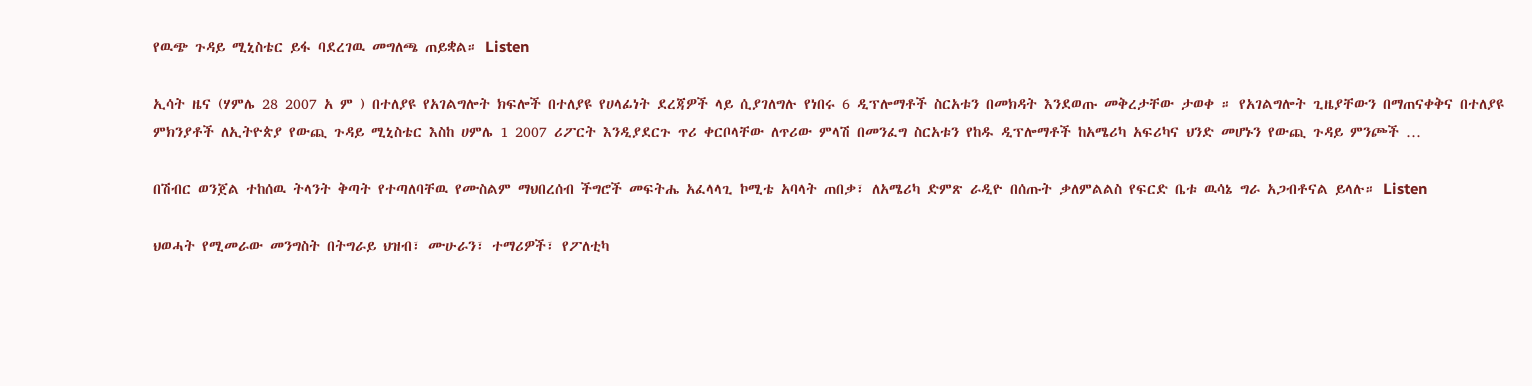የዉጭ ጉዳይ ሚኒስቴር ይፋ ባደረገዉ መግለጫ ጠይቋል። Listen

ኢሳት ዜና (ሃምሌ 28 2007 አ ም ) በተለያዩ የአገልግሎት ክፍሎች በተለያዩ የሀላፊነት ደረጃዎች ላይ ሲያገለግሉ የነበሩ 6 ዲፕሎማቶች ስርአቱን በመክዳት እንደወጡ መቅረታቸው ታወቀ ። የአገልግሎት ጊዜያቸውን በማጠናቀቅና በተለያዩ ምክንያቶች ለኢትዮጵያ የውጪ ጉዳይ ሚኒስቴር እስከ ሀምሌ 1 2007 ሪፖርት እንዲያደርጉ ጥሪ ቀርቦላቸው ለጥሪው ምላሽ በመንፈግ ስርአቱን የከዱ ዲፕሎማቶች ከአሜሪካ አፍሪካና ህንድ መሆኑን የውጪ ጉዳይ ምንጮች …

በሽብር ወንጀል ተከሰዉ ትላንት ቅጣት የተጣለባቸዉ የሙስልም ማህበረሰብ ችግሮች መፍትሔ አፈላላጊ ኮሚቴ አባላት ጠበቃ፣ ለአሜሪካ ድምጽ ራዲዮ በሰጡት ቃለምልልስ የፍርድ ቤቱ ዉሳኔ ግራ አጋብቶናል ይላሉ። Listen

ህወሓት የሚመራው መንግስት በትግራይ ህዝብ፣ ሙሁራን፣ ተማሪዎች፣ የፖለቲካ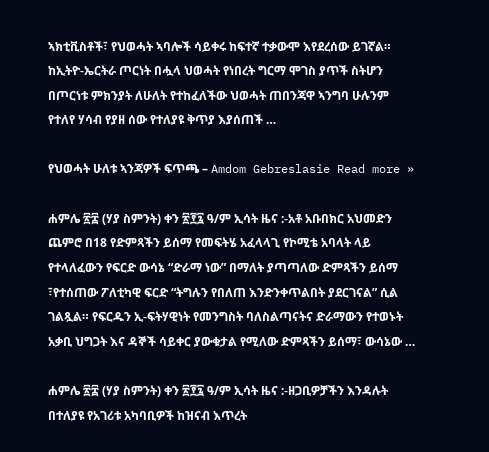ኣክቲቪስቶች፣ የህወሓት ኣባሎች ሳይቀሩ ከፍተኛ ተቃውሞ እየደረሰው ይገኛል። ከኢትዮ-ኤርትራ ጦርነት በሗላ ህወሓት የነበረት ግርማ ሞገስ ያጥች ስትሆን በጦርነቱ ምክንያት ለሁለት የተከፈለችው ህወሓት ጠበንጃዋ ኣንግባ ሁሉንም የተለየ ሃሳብ የያዘ ሰው የተለያዩ ቅጥያ እያሰጠች …

የህወሓት ሁለቱ ኣንጃዎች ፍጥጫ – Amdom Gebreslasie Read more »

ሐምሌ ፳፰ (ሃያ ስምንት) ቀን ፳፻፯ ዓ/ም ኢሳት ዜና :-አቶ አቡበክር አህመድን ጨምሮ በ18 የድምጻችን ይሰማ የመፍትሄ አፈላላጊ የኮሚቴ አባላት ላይ የተላለፈውን የፍርድ ውሳኔ “ድራማ ነው” በማለት ያጣጣለው ድምጻችን ይሰማ ፣የተሰጠው ፖለቲካዊ ፍርድ “ትግሉን የበለጠ እንድንቀጥልበት ያደርገናል” ሲል ገልጿል። የፍርዱን ኢ-ፍትሃዊነት የመንግስት ባለስልጣናትና ድራማውን የተወኑት አቃቢ ህግጋት እና ዳኞች ሳይቀር ያውቁታል የሚለው ድምጻችን ይሰማ፣ ውሳኔው …

ሐምሌ ፳፰ (ሃያ ስምንት) ቀን ፳፻፯ ዓ/ም ኢሳት ዜና :-ዘጋቢዎቻችን እንዳሉት በተለያዩ የአገሪቱ አካባቢዎች ከዝናብ እጥረት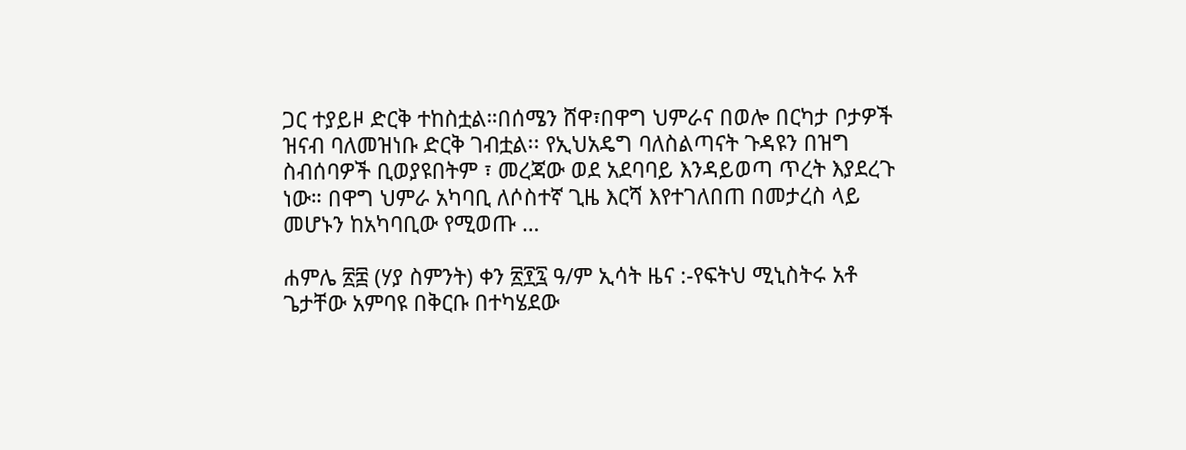ጋር ተያይዞ ድርቅ ተከስቷል።በሰሜን ሸዋ፣በዋግ ህምራና በወሎ በርካታ ቦታዎች ዝናብ ባለመዝነቡ ድርቅ ገብቷል፡፡ የኢህአዴግ ባለስልጣናት ጉዳዩን በዝግ ስብሰባዎች ቢወያዩበትም ፣ መረጃው ወደ አደባባይ እንዳይወጣ ጥረት እያደረጉ ነው። በዋግ ህምራ አካባቢ ለሶስተኛ ጊዜ እርሻ እየተገለበጠ በመታረስ ላይ መሆኑን ከአካባቢው የሚወጡ …

ሐምሌ ፳፰ (ሃያ ስምንት) ቀን ፳፻፯ ዓ/ም ኢሳት ዜና :-የፍትህ ሚኒስትሩ አቶ ጌታቸው አምባዩ በቅርቡ በተካሄደው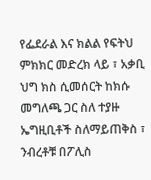የፌደራል እና ክልል የፍትህ ምክክር መድረክ ላይ ፣ አቃቢ ህግ ክስ ሲመሰርት ከክሱ መግለጫ ጋር ስለ ተያዙ ኤግዚቢቶች ስለማይጠቅስ ፣ ንብረቶቹ በፖሊስ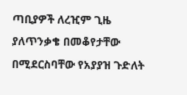ጣቢያዎች ለረዢም ጊዜ ያለጥንቃቄ በመቆየታቸው በሚደርስባቸው የአያያዝ ጉድለት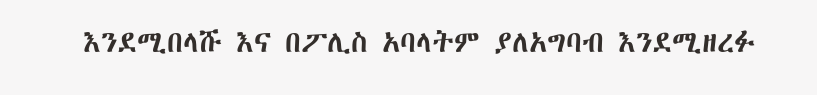እንደሚበላሹ እና በፖሊስ አባላትም ያለአግባብ እንደሚዘረፉ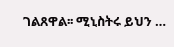ገልጸዋል፡፡ ሚኒስትሩ ይህን …